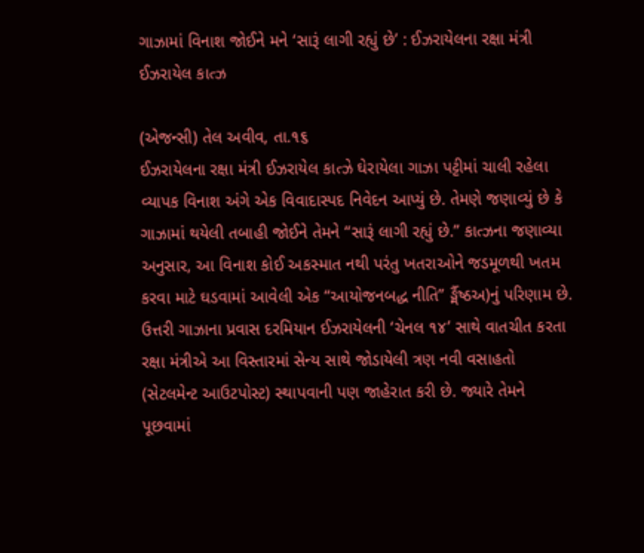ગાઝામાં વિનાશ જોઈને મને ‘સારૂં લાગી રહ્યું છે’ : ઈઝરાયેલના રક્ષા મંત્રી ઈઝરાયેલ કાત્ઝ

(એજન્સી) તેલ અવીવ, તા.૧૬
ઈઝરાયેલના રક્ષા મંત્રી ઈઝરાયેલ કાત્ઝે ઘેરાયેલા ગાઝા પટ્ટીમાં ચાલી રહેલા વ્યાપક વિનાશ અંગે એક વિવાદાસ્પદ નિવેદન આપ્યું છે. તેમણે જણાવ્યું છે કે ગાઝામાં થયેલી તબાહી જોઈને તેમને “સારૂં લાગી રહ્યું છે.” કાત્ઝના જણાવ્યા અનુસાર, આ વિનાશ કોઈ અકસ્માત નથી પરંતુ ખતરાઓને જડમૂળથી ખતમ કરવા માટે ઘડવામાં આવેલી એક “આયોજનબદ્ધ નીતિ” ર્ઙ્મૈષ્ઠઅ)નું પરિણામ છે. ઉત્તરી ગાઝાના પ્રવાસ દરમિયાન ઈઝરાયેલની ‘ચેનલ ૧૪’ સાથે વાતચીત કરતા રક્ષા મંત્રીએ આ વિસ્તારમાં સેન્ય સાથે જોડાયેલી ત્રણ નવી વસાહતો (સેટલમેન્ટ આઉટપોસ્ટ) સ્થાપવાની પણ જાહેરાત કરી છે. જ્યારે તેમને પૂછવામાં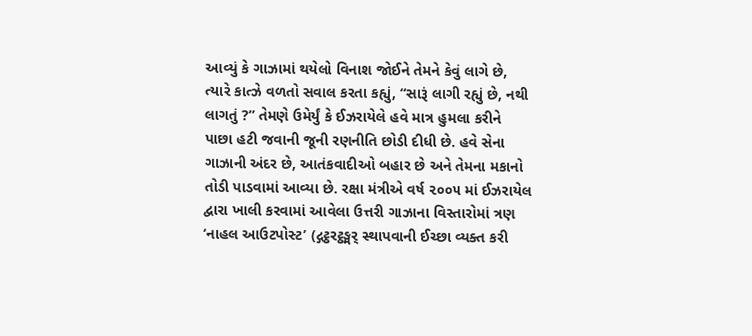આવ્યું કે ગાઝામાં થયેલો વિનાશ જોઈને તેમને કેવું લાગે છે, ત્યારે કાત્ઝે વળતો સવાલ કરતા કહ્યું, “સારૂં લાગી રહ્યું છે, નથી લાગતું ?” તેમણે ઉમેર્યું કે ઈઝરાયેલે હવે માત્ર હુમલા કરીને પાછા હટી જવાની જૂની રણનીતિ છોડી દીધી છે. હવે સેના ગાઝાની અંદર છે, આતંકવાદીઓ બહાર છે અને તેમના મકાનો તોડી પાડવામાં આવ્યા છે. રક્ષા મંત્રીએ વર્ષ ૨૦૦૫ માં ઈઝરાયેલ દ્વારા ખાલી કરવામાં આવેલા ઉત્તરી ગાઝાના વિસ્તારોમાં ત્રણ ‘નાહલ આઉટપોસ્ટ’ (દ્ગટ્ઠરટ્ઠઙ્મર્ સ્થાપવાની ઈચ્છા વ્યક્ત કરી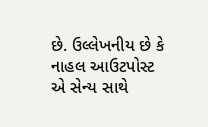છે. ઉલ્લેખનીય છે કે નાહલ આઉટપોસ્ટ એ સેન્ય સાથે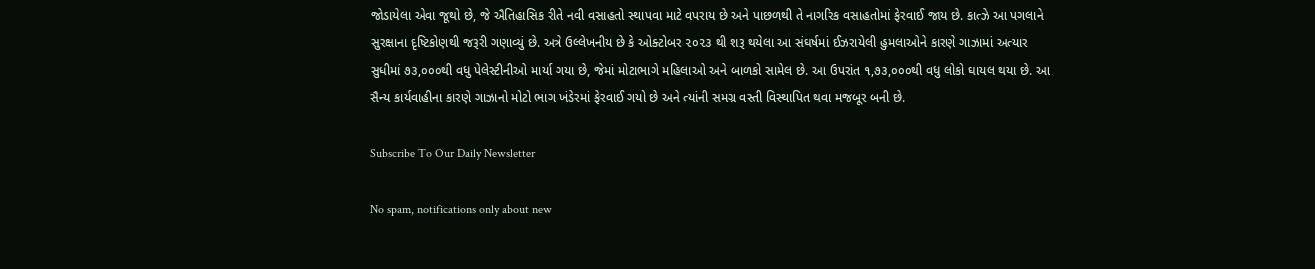જોડાયેલા એવા જૂથો છે, જે ઐતિહાસિક રીતે નવી વસાહતો સ્થાપવા માટે વપરાય છે અને પાછળથી તે નાગરિક વસાહતોમાં ફેરવાઈ જાય છે. કાત્ઝે આ પગલાને સુરક્ષાના દૃષ્ટિકોણથી જરૂરી ગણાવ્યું છે. અત્રે ઉલ્લેખનીય છે કે ઓક્ટોબર ૨૦૨૩ થી શરૂ થયેલા આ સંઘર્ષમાં ઈઝરાયેલી હુમલાઓને કારણે ગાઝામાં અત્યાર સુધીમાં ૭૩,૦૦૦થી વધુ પેલેસ્ટીનીઓ માર્યા ગયા છે, જેમાં મોટાભાગે મહિલાઓ અને બાળકો સામેલ છે. આ ઉપરાંત ૧,૭૩,૦૦૦થી વધુ લોકો ઘાયલ થયા છે. આ સૈન્ય કાર્યવાહીના કારણે ગાઝાનો મોટો ભાગ ખંડેરમાં ફેરવાઈ ગયો છે અને ત્યાંની સમગ્ર વસ્તી વિસ્થાપિત થવા મજબૂર બની છે.

Subscribe To Our Daily Newsletter

No spam, notifications only about new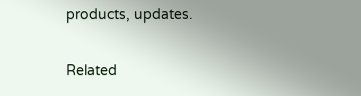products, updates.

Related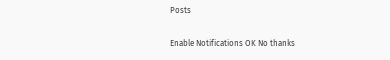Posts

Enable Notifications OK No thanks